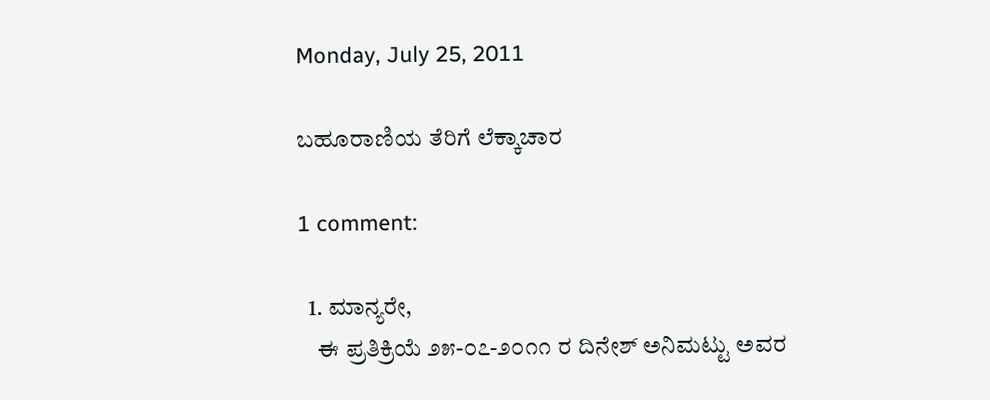Monday, July 25, 2011

ಬಹೂರಾಣಿಯ ತೆರಿಗೆ ಲೆಕ್ಕಾಚಾರ

1 comment:

  1. ಮಾನ್ಯರೇ,
    ಈ ಪ್ರತಿಕ್ರಿಯೆ ೨೫-೦೭-೨೦೧೧ ರ ದಿನೇಶ್ ಅನಿಮಟ್ಟು ಅವರ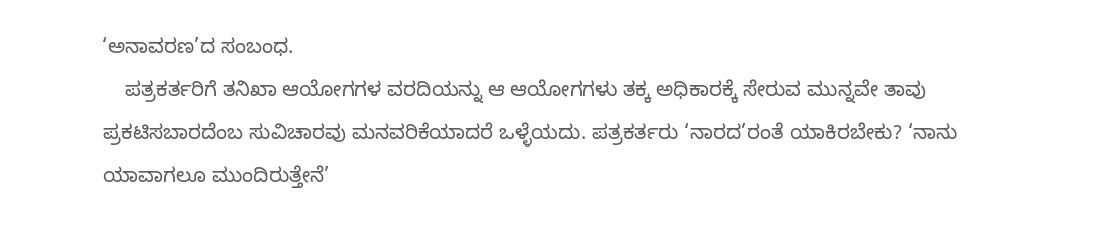‘ಅನಾವರಣ’ದ ಸಂಬಂಧ.
    ಪತ್ರಕರ್ತರಿಗೆ ತನಿಖಾ ಆಯೋಗಗಳ ವರದಿಯನ್ನು ಆ ಆಯೋಗಗಳು ತಕ್ಕ ಅಧಿಕಾರಕ್ಕೆ ಸೇರುವ ಮುನ್ನವೇ ತಾವು ಪ್ರಕಟಿಸಬಾರದೆಂಬ ಸುವಿಚಾರವು ಮನವರಿಕೆಯಾದರೆ ಒಳ್ಳೆಯದು. ಪತ್ರಕರ್ತರು ‘ನಾರದ’ರಂತೆ ಯಾಕಿರಬೇಕು? ‘ನಾನು ಯಾವಾಗಲೂ ಮುಂದಿರುತ್ತೇನೆ’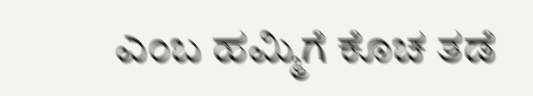ಎಂಬ ಹಮ್ಮಿಗೆ ಕೊಚ ತಡೆ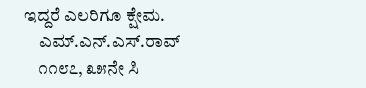ಇದ್ದರೆ ಎಲರಿಗೂ ಕ್ಷೇಮ.
    ಎಮ್.ಎನ್.ಎಸ್.ರಾವ್
    ೧೧೮೭, ೩೫ನೇ ಸಿ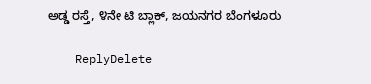ಅಡ್ಡ ರಸ್ತೆ, ೪ನೇ ಟಿ ಬ್ಲಾಕ್, ಜಯನಗರ ಬೆಂಗಳೂರು

    ReplyDelete